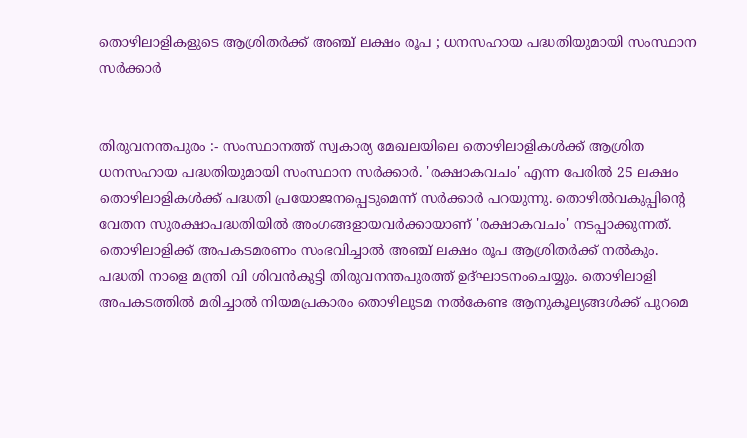തൊഴിലാളികളുടെ ആശ്രിതർക്ക് അഞ്ച് ലക്ഷം രൂപ ; ധനസഹായ പദ്ധതിയുമായി സംസ്ഥാന സർക്കാർ


തിരുവനന്തപുരം :- സംസ്ഥാനത്ത് സ്വകാര്യ മേഖലയിലെ തൊഴിലാളികൾക്ക് ആശ്രിത ധനസഹായ പദ്ധതിയുമായി സംസ്ഥാന സർക്കാർ. 'രക്ഷാകവചം' എന്ന പേരിൽ 25 ലക്ഷം തൊഴിലാളികൾക്ക് പദ്ധതി പ്രയോജനപ്പെടുമെന്ന് സർക്കാർ പറയുന്നു. തൊഴിൽവകുപ്പിന്റെ വേതന സുരക്ഷാപദ്ധതിയിൽ അംഗങ്ങളായവർക്കായാണ് 'രക്ഷാകവചം' നടപ്പാക്കുന്നത്. തൊഴിലാളിക്ക് അപകടമരണം സംഭവിച്ചാൽ അഞ്ച് ലക്ഷം രൂപ ആശ്രിതർക്ക് നൽകും. പദ്ധതി നാളെ മന്ത്രി വി ശിവൻകുട്ടി തിരുവനന്തപുരത്ത് ഉദ്ഘാടനംചെയ്യും. തൊഴിലാളി അപകടത്തിൽ മരിച്ചാൽ നിയമപ്രകാരം തൊഴിലുടമ നൽകേണ്ട ആനുകൂല്യങ്ങൾക്ക് പുറമെ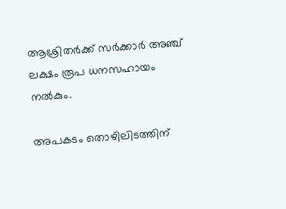ആശ്രിതർക്ക് സർക്കാർ അഞ്ച് ലക്ഷം രൂപ ധനസഹായം നൽകും.

അപകടം തൊഴിലിടത്തിന്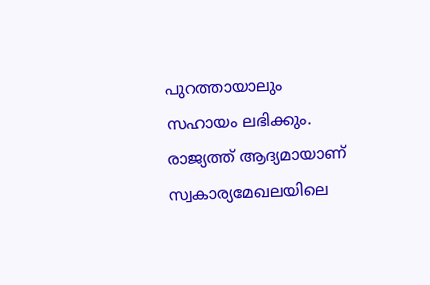പുറത്തായാലും സഹായം ലഭിക്കും. രാജ്യത്ത് ആദ്യമായാണ് സ്വകാര്യമേഖലയിലെ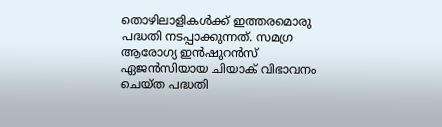തൊഴിലാളികൾക്ക് ഇത്തരമൊരു പദ്ധതി നടപ്പാക്കുന്നത്. സമഗ്ര ആരോഗ്യ ഇൻഷുറൻസ് ഏജൻസിയായ ചിയാക് വിഭാവനം ചെയ്ത പദ്ധതി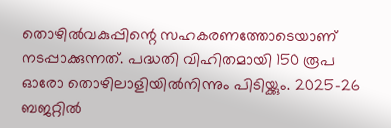തൊഴിൽവകുപ്പിന്റെ സഹകരണത്തോടെയാണ് നടപ്പാക്കുന്നത്. പദ്ധതി വിഹിതമായി 150 രൂപ ഓരോ തൊഴിലാളിയിൽനിന്നും പിടിയ്ക്കും. 2025-26 ബജറ്റിൽ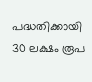പദ്ധതിക്കായി 30 ലക്ഷം രൂപ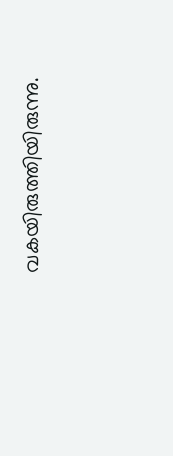വകയിരുത്തിയിരുന്നു.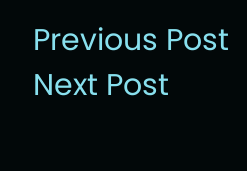Previous Post Next Post